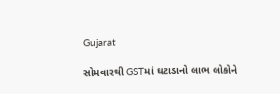Gujarat

સોમવારથી GSTમાં ઘટાડાનો લાભ લોકોને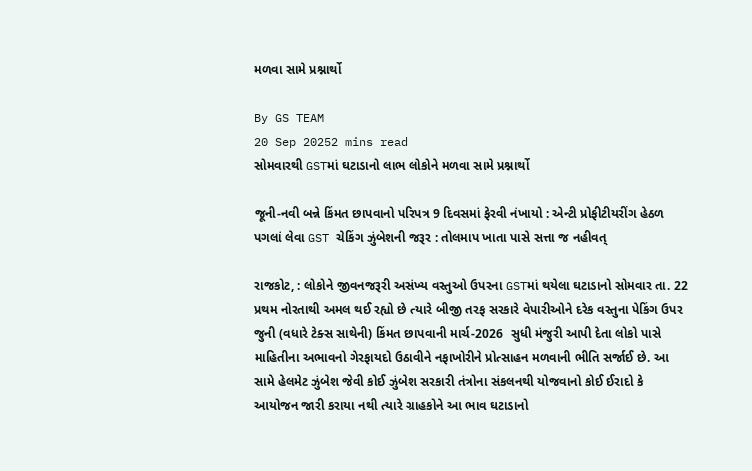મળવા સામે પ્રશ્નાર્થો

By GS TEAM
20 Sep 20252 mins read
સોમવારથી GSTમાં ઘટાડાનો લાભ લોકોને મળવા સામે પ્રશ્નાર્થો

જૂની-નવી બન્ને કિંમત છાપવાનો પરિપત્ર 9 દિવસમાં ફેરવી નંખાયો : એન્ટી પ્રોફીટીયરીંગ હેઠળ પગલાં લેવા GST ચેકિંગ ઝુંબેશની જરૂર : તોલમાપ ખાતા પાસે સત્તા જ નહીવત્

રાજકોટ, : લોકોને જીવનજરૂરી અસંખ્ય વસ્તુઓ ઉપરના GSTમાં થયેલા ઘટાડાનો સોમવાર તા. 22 પ્રથમ નોરતાથી અમલ થઈ રહ્યો છે ત્યારે બીજી તરફ સરકારે વેપારીઓને દરેક વસ્તુના પેકિંગ ઉપર જુની (વધારે ટેક્સ સાથેની) કિંમત છાપવાની માર્ચ-2026  સુધી મંજુરી આપી દેતા લોકો પાસે માહિતીના અભાવનો ગેરફાયદો ઉઠાવીને નફાખોરીને પ્રોત્સાહન મળવાની ભીતિ સર્જાઈ છે. આ સામે હેલમેટ ઝુંબેશ જેવી કોઈ ઝુંબેશ સરકારી તંત્રોના સંકલનથી યોજવાનો કોઈ ઈરાદો કે આયોજન જારી કરાયા નથી ત્યારે ગ્રાહકોને આ ભાવ ઘટાડાનો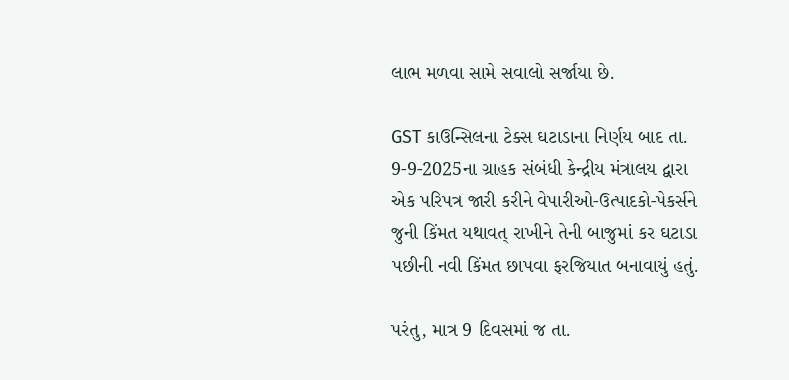લાભ મળવા સામે સવાલો સર્જાયા છે.

GST કાઉન્સિલના ટેક્સ ઘટાડાના નિર્ણય બાદ તા. 9-9-2025ના ગ્રાહક સંબંધી કેન્દ્રીય મંત્રાલય દ્વારા એક પરિપત્ર જારી કરીને વેપારીઓ-ઉત્પાદકો-પેકર્સને જુની કિંમત યથાવત્ રાખીને તેની બાજુમાં કર ઘટાડા પછીની નવી કિંમત છાપવા ફરજિયાત બનાવાયું હતું.

પરંતુ, માત્ર 9 દિવસમાં જ તા.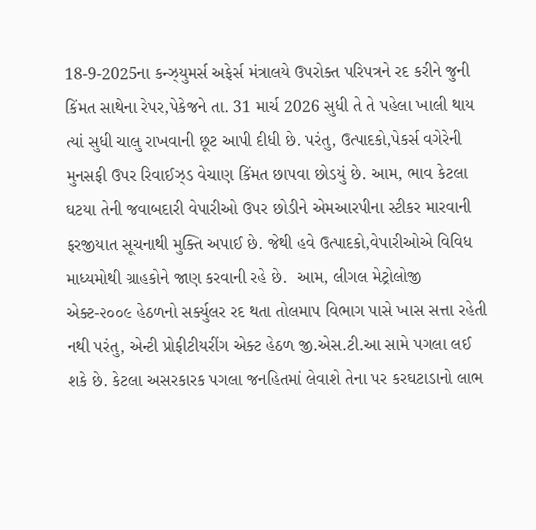18-9-2025ના કન્ઝ્યુમર્સ અફેર્સ મંત્રાલયે ઉપરોક્ત પરિપત્રને રદ કરીને જુની કિંમત સાથેના રેપર,પેકેજને તા. 31 માર્ચ 2026 સુધી તે તે પહેલા ખાલી થાય ત્યાં સુધી ચાલુ રાખવાની છૂટ આપી દીધી છે. પરંતુ, ઉત્પાદકો,પેકર્સ વગેરેની મુનસફી ઉપર રિવાઈઝ્ડ વેચાણ કિંમત છાપવા છોડયું છે. આમ, ભાવ કેટલા ઘટયા તેની જવાબદારી વેપારીઓ ઉપર છોડીને એમઆરપીના સ્ટીકર મારવાની ફરજીયાત સૂચનાથી મુક્તિ અપાઈ છે. જેથી હવે ઉત્પાદકો,વેપારીઓએ વિવિધ માધ્યમોથી ગ્રાહકોને જાણ કરવાની રહે છે.  આમ, લીગલ મેટ્રોલોજી એક્ટ-૨૦૦૯ હેઠળનો સર્ક્યુલર રદ થતા તોલમાપ વિભાગ પાસે ખાસ સત્તા રહેતી નથી પરંતુ, એન્ટી પ્રોફીટીયરીંગ એક્ટ હેઠળ જી.એસ.ટી.આ સામે પગલા લઈ શકે છે. કેટલા અસરકારક પગલા જનહિતમાં લેવાશે તેના પર કરઘટાડાનો લાભ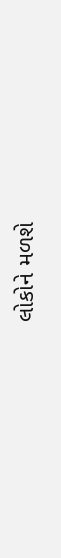લોકોને મળશે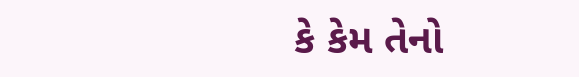કે કેમ તેનો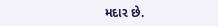મદાર છે.